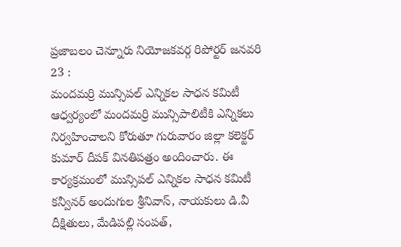ప్రజాబలం చెన్నూరు నియోజకవర్గ రిపోర్టర్ జనవరి 23 :
మందమర్రి మున్సిపల్ ఎన్నికల సాధన కమిటీ ఆధ్వర్యంలో మందమర్రి మున్సిపాలిటీకి ఎన్నికలు నిర్వహించాలని కోరుతూ గురువారం జిల్లా కలెక్టర్ కుమార్ దీపక్ వినతిపత్రం అందించారు. ఈ కార్యక్రమంలో మున్సిపల్ ఎన్నికల సాధన కమిటీ కన్వీనర్ అందుగుల శ్రీనివాస్, నాయకులు డి.వీ దీక్షితులు, మేడిపల్లి సంపత్,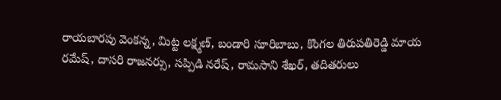రాయబారపు వెంకన్న, మిట్ట లక్ష్మణ్, బండారి సూరిబాబు, కొంగల తిరుపతిరెడ్డి మాయ రమేష్, దాసరి రాజనర్సు, సప్పిడి నరేష్, రామసాని శేఖర్, తదితరులు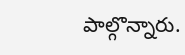పాల్గొన్నారు.